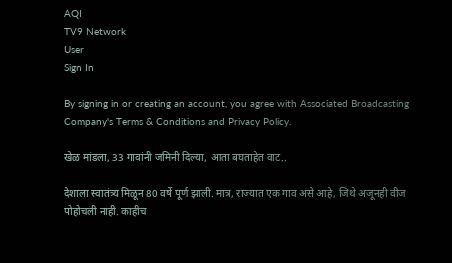AQI
TV9 Network
User
Sign In

By signing in or creating an account, you agree with Associated Broadcasting Company's Terms & Conditions and Privacy Policy.

खेळ मांडला, 33 गावांनी जमिनी दिल्या, आता बघताहेत वाट..

देशाला स्वातंत्र्य मिळून 80 वर्षे पूर्ण झाली. मात्र, राज्यात एक गाव असे आहे, जिथे अजूनही वीज पोहोचली नाही. काहीच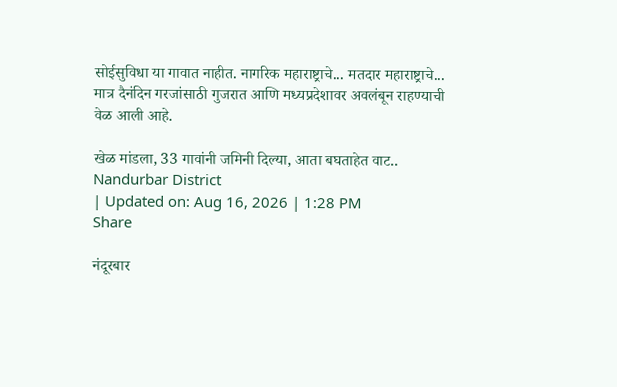सोईसुविधा या गावात नाहीत. नागरिक महाराष्ट्राचे... मतदार महाराष्ट्राचे... मात्र दैनंदिन गरजांसाठी गुजरात आणि मध्यप्रदेशावर अवलंबून राहण्याची वेळ आली आहे.

खेळ मांडला, 33 गावांनी जमिनी दिल्या, आता बघताहेत वाट..
Nandurbar District
| Updated on: Aug 16, 2026 | 1:28 PM
Share

नंदूरबार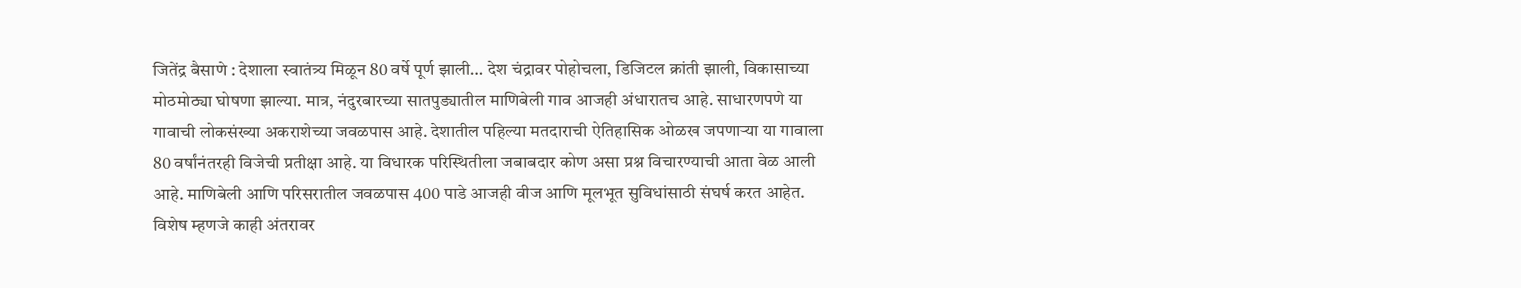जितेंद्र बैसाणे : देशाला स्वातंत्र्य मिळून 80 वर्षे पूर्ण झाली… देश चंद्रावर पोहोचला, डिजिटल क्रांती झाली, विकासाच्या मोठमोठ्या घोषणा झाल्या. मात्र, नंदुरबारच्या सातपुड्यातील माणिबेली गाव आजही अंधारातच आहे. साधारणपणे या गावाची लोकसंख्या अकराशेच्या जवळपास आहे. देशातील पहिल्या मतदाराची ऐतिहासिक ओळख जपणाऱ्या या गावाला 80 वर्षांनंतरही विजेची प्रतीक्षा आहे. या विधारक परिस्थितीला जबाबदार कोण असा प्रश्न विचारण्याची आता वेळ आली आहे. माणिबेली आणि परिसरातील जवळपास 400 पाडे आजही वीज आणि मूलभूत सुविधांसाठी संघर्ष करत आहेत. विशेष म्हणजे काही अंतरावर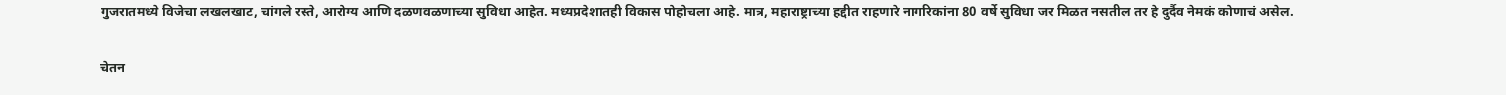गुजरातमध्ये विजेचा लखलखाट, चांगले रस्ते, आरोग्य आणि दळणवळणाच्या सुविधा आहेत. मध्यप्रदेशातही विकास पोहोचला आहे. मात्र, महाराष्ट्राच्या हद्दीत राहणारे नागरिकांना 80 वर्षे सुविधा जर मिळत नसतील तर हे दुर्दैव नेमकं कोणाचं असेल.

चेतन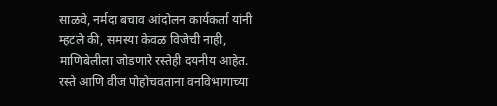साळवे, नर्मदा बचाव आंदोलन कार्यकर्ता यांनी म्हटले की, समस्या केवळ विजेची नाही, माणिबेलीला जोडणारे रस्तेही दयनीय आहेत. रस्ते आणि वीज पोहोचवताना वनविभागाच्या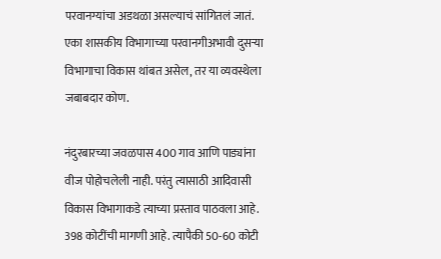परवानग्यांचा अडथळा असल्याचं सांगितलं जातं. एका शासकीय विभागाच्या परवानगीअभावी दुसऱ्या विभागाचा विकास थांबत असेल, तर या व्यवस्थेला जबाबदार कोण.

नंदुरबारच्या जवळपास 400 गाव आणि पाड्यांना वीज पोहोचलेली नाही. परंतु त्यासाठी आदिवासी विकास विभागाकडे त्याच्या प्रस्ताव पाठवला आहे. 398 कोटींची मागणी आहे. त्यापैकी 50-60 कोटी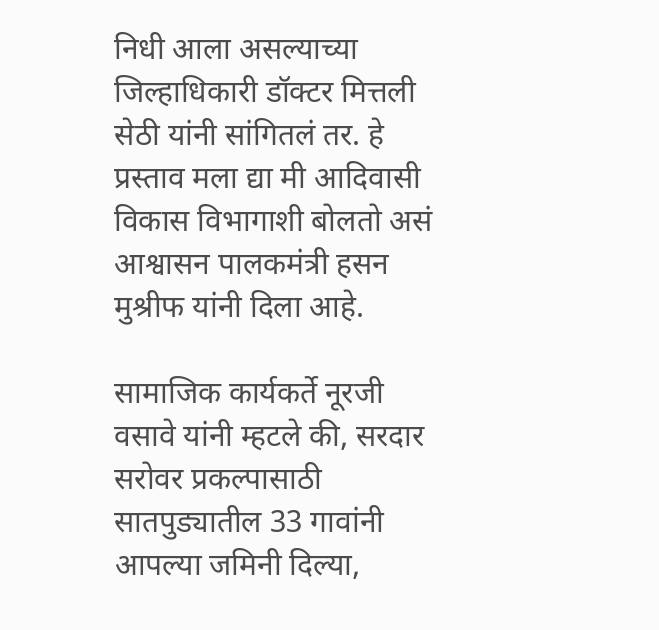निधी आला असल्याच्या जिल्हाधिकारी डॉक्टर मित्तली सेठी यांनी सांगितलं तर. हे प्रस्ताव मला द्या मी आदिवासी विकास विभागाशी बोलतो असं आश्वासन पालकमंत्री हसन मुश्रीफ यांनी दिला आहे.

सामाजिक कार्यकर्ते नूरजी वसावे यांनी म्हटले की, सरदार सरोवर प्रकल्पासाठी सातपुड्यातील 33 गावांनी आपल्या जमिनी दिल्या,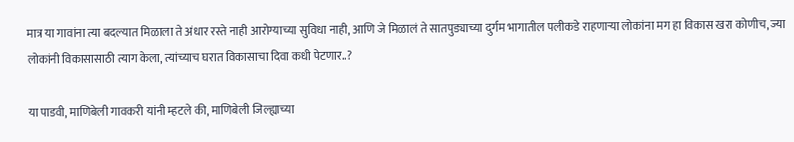मात्र या गावांना त्या बदल्यात मिळाला ते अंधार रस्ते नाही आरोग्याच्या सुविधा नाही, आणि जे मिळालं ते सातपुड्याच्या दुर्गम भागातील पलीकडे राहणाऱ्या लोकांना मग हा विकास खरा कोणीच, ज्या लोकांनी विकासासाठी त्याग केला, त्यांच्याच घरात विकासाचा दिवा कधी पेटणार..?

या पाडवी, माणिबेली गावकरी यांनी म्हटले की, माणिबेली जिल्ह्याच्या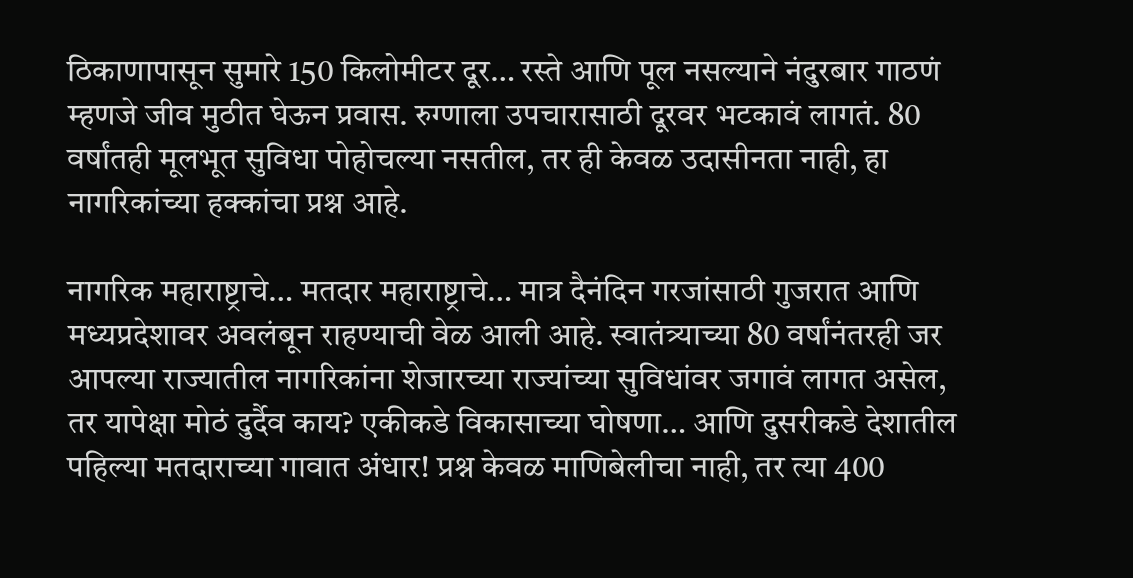ठिकाणापासून सुमारे 150 किलोमीटर दूर… रस्ते आणि पूल नसल्याने नंदुरबार गाठणं म्हणजे जीव मुठीत घेऊन प्रवास. रुग्णाला उपचारासाठी दूरवर भटकावं लागतं. 80 वर्षांतही मूलभूत सुविधा पोहोचल्या नसतील, तर ही केवळ उदासीनता नाही, हा नागरिकांच्या हक्कांचा प्रश्न आहे.

नागरिक महाराष्ट्राचे… मतदार महाराष्ट्राचे… मात्र दैनंदिन गरजांसाठी गुजरात आणि मध्यप्रदेशावर अवलंबून राहण्याची वेळ आली आहे. स्वातंत्र्याच्या 80 वर्षांनंतरही जर आपल्या राज्यातील नागरिकांना शेजारच्या राज्यांच्या सुविधांवर जगावं लागत असेल, तर यापेक्षा मोठं दुर्दैव काय? एकीकडे विकासाच्या घोषणा… आणि दुसरीकडे देशातील पहिल्या मतदाराच्या गावात अंधार! प्रश्न केवळ माणिबेलीचा नाही, तर त्या 400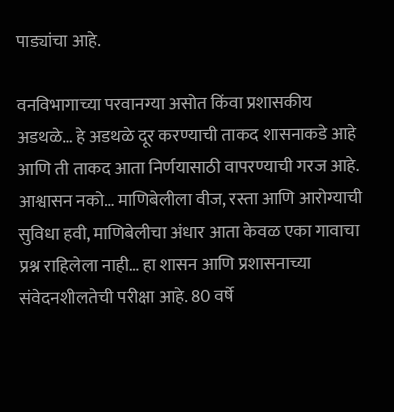पाड्यांचा आहे.

वनविभागाच्या परवानग्या असोत किंवा प्रशासकीय अडथळे… हे अडथळे दूर करण्याची ताकद शासनाकडे आहे आणि ती ताकद आता निर्णयासाठी वापरण्याची गरज आहे. आश्वासन नको… माणिबेलीला वीज, रस्ता आणि आरोग्याची सुविधा हवी, माणिबेलीचा अंधार आता केवळ एका गावाचा प्रश्न राहिलेला नाही… हा शासन आणि प्रशासनाच्या संवेदनशीलतेची परीक्षा आहे. 80 वर्षे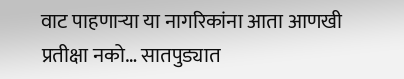वाट पाहणाऱ्या या नागरिकांना आता आणखी प्रतीक्षा नको… सातपुड्यात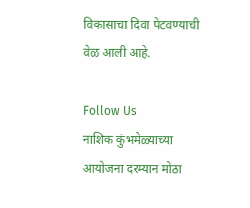विकासाचा दिवा पेटवण्याची वेळ आली आहे.

Follow Us
नाशिक कुंभमेळ्याच्या आयोजना दरम्यान मोठा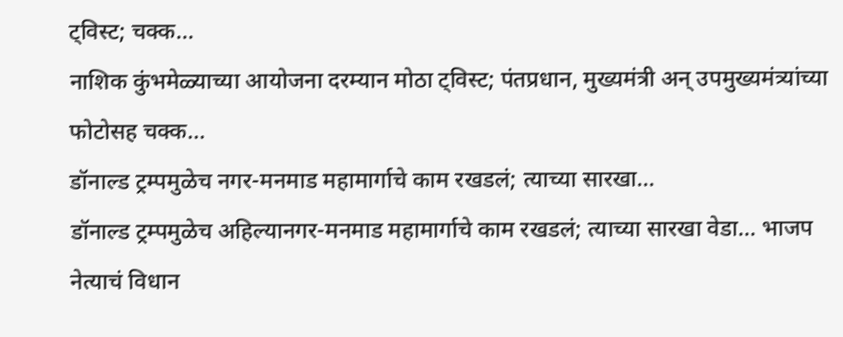ट्विस्ट; चक्क...
नाशिक कुंभमेळ्याच्या आयोजना दरम्यान मोठा ट्विस्ट; पंतप्रधान, मुख्यमंत्री अन् उपमुख्यमंत्र्यांच्या फोटोसह चक्क...
डॉनाल्ड ट्रम्पमुळेच नगर-मनमाड महामार्गाचे काम रखडलं; त्याच्या सारखा...
डॉनाल्ड ट्रम्पमुळेच अहिल्यानगर-मनमाड महामार्गाचे काम रखडलं; त्याच्या सारखा वेडा... भाजप नेत्याचं विधान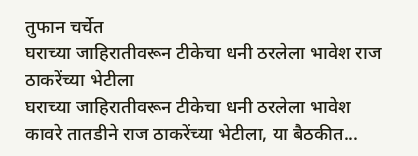तुफान चर्चेत
घराच्या जाहिरातीवरून टीकेचा धनी ठरलेला भावेश राज ठाकरेंच्या भेटीला
घराच्या जाहिरातीवरून टीकेचा धनी ठरलेला भावेश कावरे तातडीने राज ठाकरेंच्या भेटीला, या बैठकीत...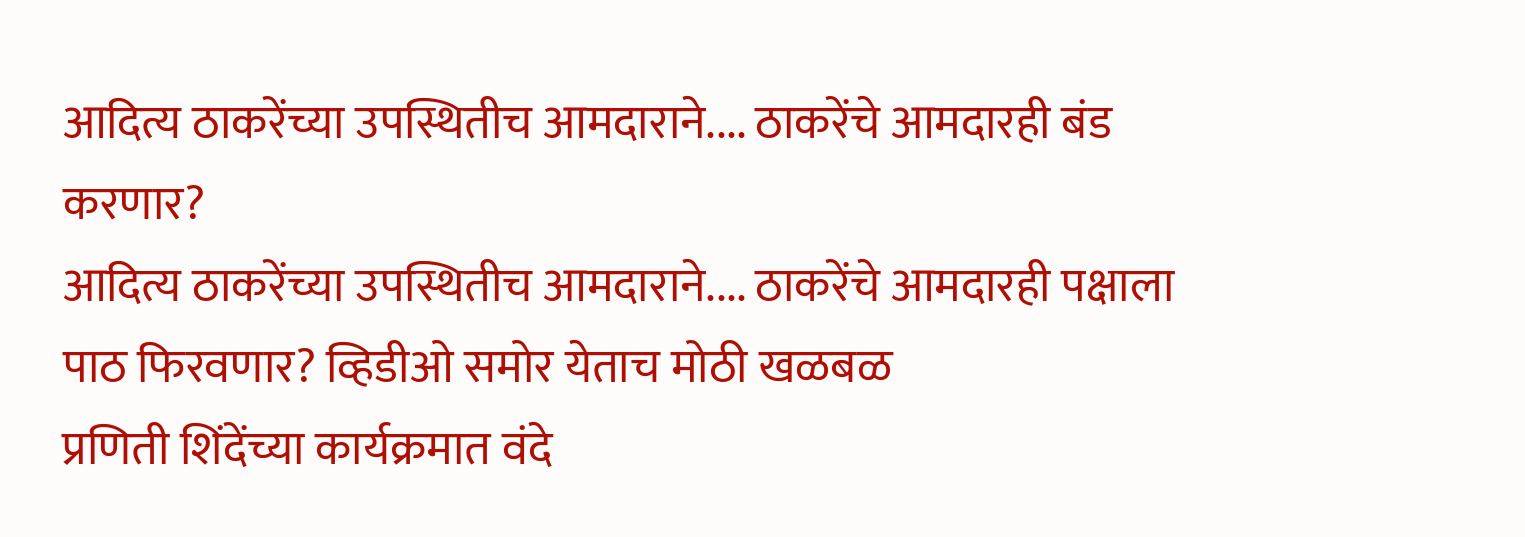आदित्य ठाकरेंच्या उपस्थितीच आमदाराने.... ठाकरेंचे आमदारही बंड करणार?
आदित्य ठाकरेंच्या उपस्थितीच आमदाराने.... ठाकरेंचे आमदारही पक्षाला पाठ फिरवणार? व्हिडीओ समोर येताच मोठी खळबळ
प्रणिती शिंदेंच्या कार्यक्रमात वंदे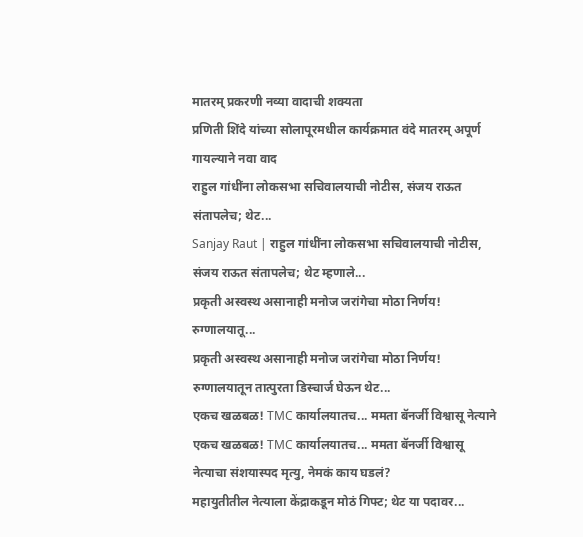मातरम् प्रकरणी नव्या वादाची शक्यता
प्रणिती शिंदे यांच्या सोलापूरमधील कार्यक्रमात वंदे मातरम् अपूर्ण गायल्याने नवा वाद
राहुल गांधींना लोकसभा सचिवालयाची नोटीस, संजय राऊत संतापलेच; थेट...
Sanjay Raut | राहुल गांधींना लोकसभा सचिवालयाची नोटीस, संजय राऊत संतापलेच; थेट म्हणाले...
प्रकृती अस्वस्थ असानाही मनोज जरांगेचा मोठा निर्णय! रुग्णालयातू...
प्रकृती अस्वस्थ असानाही मनोज जरांगेचा मोठा निर्णय! रुग्णालयातून तात्पुरता डिस्चार्ज घेऊन थेट...
एकच खळबळ! TMC कार्यालयातच... ममता बॅनर्जी विश्वासू नेत्याने
एकच खळबळ! TMC कार्यालयातच... ममता बॅनर्जी विश्वासू नेत्याचा संशयास्पद मृत्यु, नेमकं काय घडलं?
महायुतीतील नेत्याला केंद्राकडून मोठं गिफ्ट; थेट या पदावर...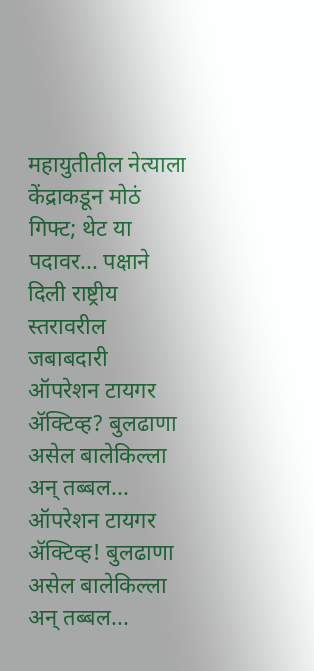महायुतीतील नेत्याला केंद्राकडून मोठं गिफ्ट; थेट या पदावर... पक्षाने दिली राष्ट्रीय स्तरावरील जबाबदारी
ऑपरेशन टायगर ॲक्टिव्ह? बुलढाणा असेल बालेकिल्ला अन् तब्बल...
ऑपरेशन टायगर ॲक्टिव्ह! बुलढाणा असेल बालेकिल्ला अन् तब्बल...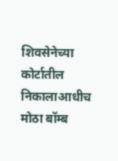शिवसेनेच्या कोर्टातील निकालाआधीच मोठा बॉम्ब